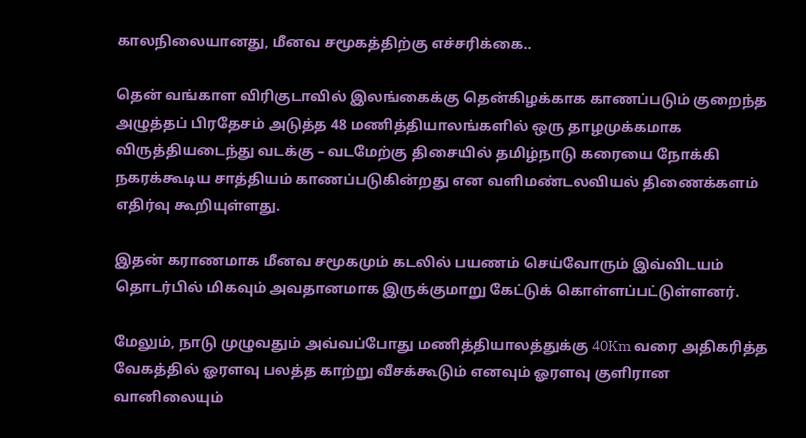காலநிலையானது, மீனவ சமூகத்திற்கு எச்சரிக்கை..

தென் வங்காள விரிகுடாவில் இலங்கைக்கு தென்கிழக்காக காணப்படும் குறைந்த அழுத்தப் பிரதேசம் அடுத்த 48 மணித்தியாலங்களில் ஒரு தாழமுக்கமாக விருத்தியடைந்து வடக்கு – வடமேற்கு திசையில் தமிழ்நாடு கரையை நோக்கி நகரக்கூடிய சாத்தியம் காணப்படுகின்றது என வளிமண்டலவியல் திணைக்களம் எதிர்வு கூறியுள்ளது.

இதன் கராணமாக மீனவ சமூகமும் கடலில் பயணம் செய்வோரும் இவ்விடயம் தொடர்பில் மிகவும் அவதானமாக இருக்குமாறு கேட்டுக் கொள்ளப்பட்டுள்ளனர்.

மேலும், நாடு முழுவதும் அவ்வப்போது மணித்தியாலத்துக்கு 40Km வரை அதிகரித்த வேகத்தில் ஓரளவு பலத்த காற்று வீசக்கூடும் எனவும் ஓரளவு குளிரான வானிலையும்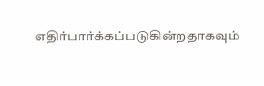எதிர்பார்க்கப்படுகின்றதாகவும்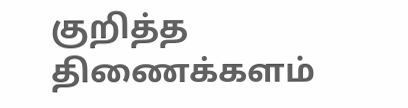குறித்த திணைக்களம்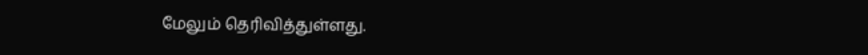மேலும் தெரிவித்துள்ளது.